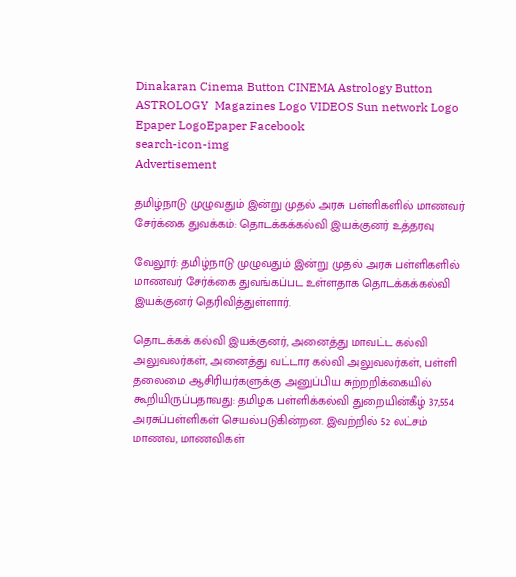Dinakaran Cinema Button CINEMA Astrology Button ASTROLOGY  Magazines Logo VIDEOS Sun network Logo Epaper LogoEpaper Facebook
search-icon-img
Advertisement

தமிழ்நாடு முழுவதும் இன்று முதல் அரசு பள்ளிகளில் மாணவர் சேர்க்கை துவக்கம்: தொடக்கக்கல்வி இயக்குனர் உத்தரவு

வேலூர்: தமிழ்நாடு முழுவதும் இன்று முதல் அரசு பள்ளிகளில் மாணவர் சேர்க்கை துவங்கப்பட உள்ளதாக தொடக்கக்கல்வி இயக்குனர் தெரிவித்துள்ளார்.

தொடக்கக் கல்வி இயக்குனர், அனைத்து மாவட்ட கல்வி அலுவலர்கள், அனைத்து வட்டார கல்வி அலுவலர்கள், பள்ளி தலைமை ஆசிரியர்களுக்கு அனுப்பிய சுற்றறிக்கையில் கூறியிருப்பதாவது: தமிழக பள்ளிக்கல்வி துறையின்கீழ் 37,554 அரசுப்பள்ளிகள் செயல்படுகின்றன. இவற்றில் 52 லட்சம் மாணவ, மாணவிகள்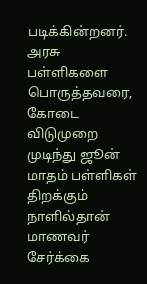படிக்கின்றனர். அரசு பள்ளிகளை பொருத்தவரை, கோடை விடுமுறை முடிந்து ஜூன் மாதம் பள்ளிகள் திறக்கும் நாளில்தான் மாணவர் சேர்க்கை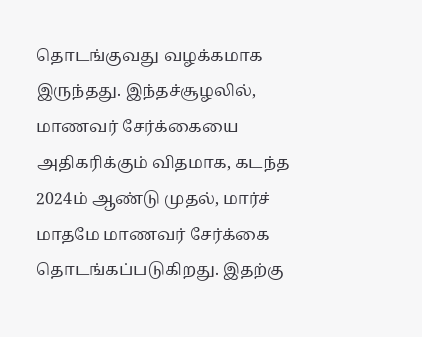தொடங்குவது வழக்கமாக இருந்தது. இந்தச்சூழலில், மாணவர் சேர்க்கையை அதிகரிக்கும் விதமாக, கடந்த 2024ம் ஆண்டு முதல், மார்ச் மாதமே மாணவர் சேர்க்கை தொடங்கப்படுகிறது. இதற்கு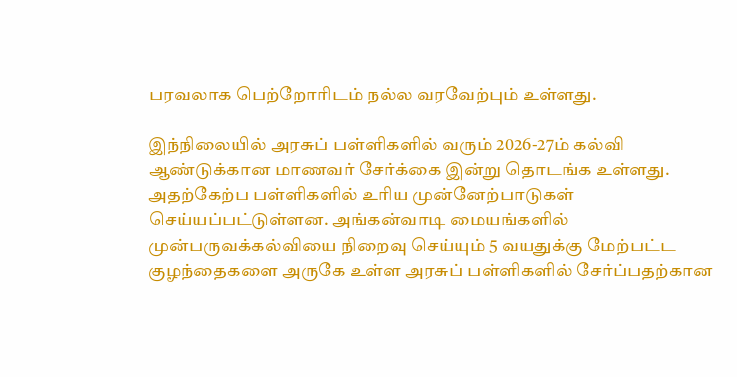பரவலாக பெற்றோரிடம் நல்ல வரவேற்பும் உள்ளது.

இந்நிலையில் அரசுப் பள்ளிகளில் வரும் 2026-27ம் கல்வி ஆண்டுக்கான மாணவர் சேர்க்கை இன்று தொடங்க உள்ளது. அதற்கேற்ப பள்ளிகளில் உரிய முன்னேற்பாடுகள் செய்யப்பட்டுள்ளன. அங்கன்வாடி மையங்களில் முன்பருவக்கல்வியை நிறைவு செய்யும் 5 வயதுக்கு மேற்பட்ட குழந்தைகளை அருகே உள்ள அரசுப் பள்ளிகளில் சேர்ப்பதற்கான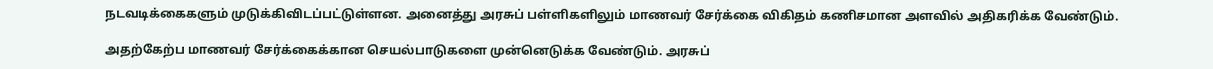நடவடிக்கைகளும் முடுக்கிவிடப்பட்டுள்ளன. அனைத்து அரசுப் பள்ளிகளிலும் மாணவர் சேர்க்கை விகிதம் கணிசமான அளவில் அதிகரிக்க வேண்டும்.

அதற்கேற்ப மாணவர் சேர்க்கைக்கான செயல்பாடுகளை முன்னெடுக்க வேண்டும். அரசுப்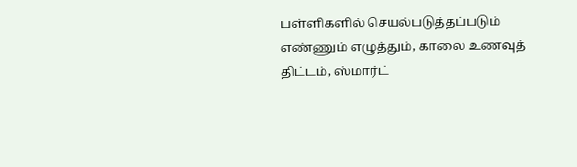பள்ளிகளில் செயல்படுத்தப்படும் எண்ணும் எழுத்தும், காலை உணவுத் திட்டம், ஸ்மார்ட்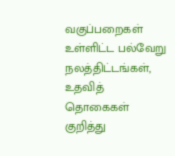வகுப்பறைகள் உள்ளிட்ட பல்வேறு நலத்திட்டங்கள், உதவித் தொகைகள் குறித்து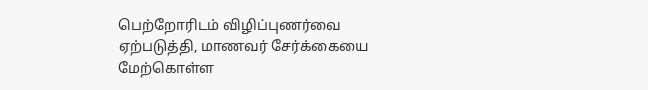பெற்றோரிடம் விழிப்புணர்வை ஏற்படுத்தி, மாணவர் சேர்க்கையை மேற்கொள்ள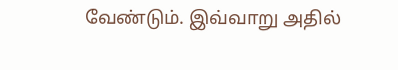வேண்டும். இவ்வாறு அதில்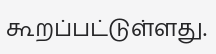கூறப்பட்டுள்ளது.